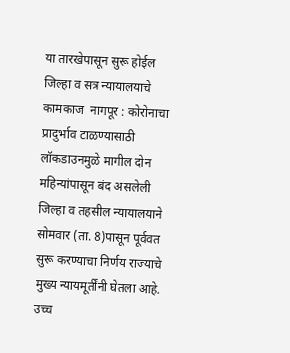या तारखेपासून सुरू होईल जिल्हा व सत्र न्यायालयाचे कामकाज  नागपूर : कोरोनाचा प्रादुर्भाव टाळण्यासाठी लॉकडाउनमुळे मागील दोन महिन्यांपासून बंद असलेली जिल्हा व तहसील न्यायालयाने सोमवार (ता. 8)पासून पूर्ववत सुरू करण्याचा निर्णय राज्याचे मुख्य न्यायमूर्तींनी घेतला आहे. उच्च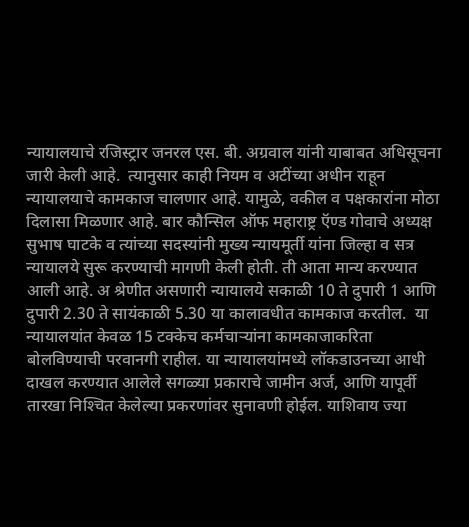न्यायालयाचे रजिस्ट्रार जनरल एस. बी. अग्रवाल यांनी याबाबत अधिसूचना जारी केली आहे.  त्यानुसार काही नियम व अटींच्या अधीन राहून न्यायालयाचे कामकाज चालणार आहे. यामुळे, वकील व पक्षकारांना मोठा दिलासा मिळणार आहे. बार कौन्सिल ऑफ महाराष्ट्र ऍण्ड गोवाचे अध्यक्ष सुभाष घाटके व त्यांच्या सदस्यांनी मुख्य न्यायमूर्ती यांना जिल्हा व सत्र न्यायालये सुरू करण्याची मागणी केली होती. ती आता मान्य करण्यात आली आहे. अ श्रेणीत असणारी न्यायालये सकाळी 10 ते दुपारी 1 आणि दुपारी 2.30 ते सायंकाळी 5.30 या कालावधीत कामकाज करतील.  या न्यायालयांत केवळ 15 टक्केच कर्मचाऱ्यांना कामकाजाकरिता बोलविण्याची परवानगी राहील. या न्यायालयांमध्ये लॉकडाउनच्या आधी दाखल करण्यात आलेले सगळ्या प्रकाराचे जामीन अर्ज, आणि यापूर्वी तारखा निश्‍चित केलेल्या प्रकरणांवर सुनावणी होईल. याशिवाय ज्या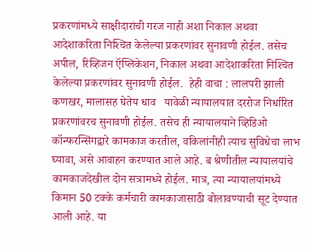प्रकरणांमध्ये साक्षीदारांची गरज नाही अशा निकाल अथवा आदेशाकरिता निश्‍चित केलेल्या प्रकरणांवर सुनावणी होईल. तसेच अपील, रिव्हिजन ऍप्लिकेशन, निकाल अथवा आदेशाकरिता निश्‍चित केलेल्या प्रकरणांवर सुनावणी होईल.  हेही वाचा : लालपरी झाली कणखर, मालासह घेतेय धाव   यावेळी न्यायालयात दररोज निर्धारित प्रकरणांवरच सुनावणी होईल. तसेच ही न्यायालयाने व्हिडिओ कॉन्फरन्सिंगद्वारे कामकाज करतील, वकिलांनीही त्याच सुविधेचा लाभ घ्यावा, असे आवाहन करण्यात आले आहे. ब श्रेणीतील न्यायालयांचे कामकाजदेखील दोन सत्रामध्ये होईल. मात्र, त्या न्यायालयांमध्ये किमान 50 टक्के कर्मचारी कामकाजासाठी बोलावण्याची सूट देण्यात आली आहे. या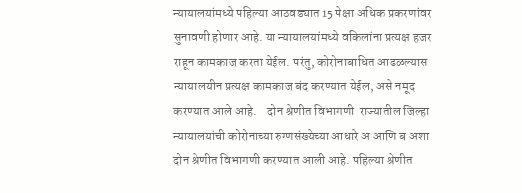न्यायालयांमध्ये पहिल्या आठवड्यात 15 पेक्षा अधिक प्रकरणांवर सुनावणी होणार आहे. या न्यायालयांमध्ये वकिलांना प्रत्यक्ष हजर राहून कामकाज करता येईल. परंतु, कोरोनाबाधित आढळल्यास न्यायालयीन प्रत्यक्ष कामकाज बंद करण्यात येईल, असे नमूद करण्यात आले आहे.    दोन श्रेणीत विभागणी  राज्यातील जिल्हा न्यायालयांची कोरोनाच्या रुग्णसंख्येच्या आधारे अ आणि ब अशा दोन श्रेणीत विभागणी करण्यात आली आहे. पहिल्या श्रेणीत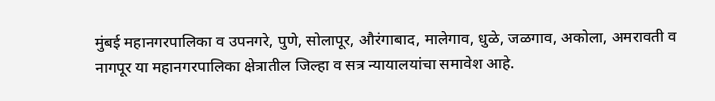मुंबई महानगरपालिका व उपनगरे, पुणे, सोलापूर, औरंगाबाद, मालेगाव, धुळे, जळगाव, अकोला, अमरावती व नागपूर या महानगरपालिका क्षेत्रातील जिल्हा व सत्र न्यायालयांचा समावेश आहे.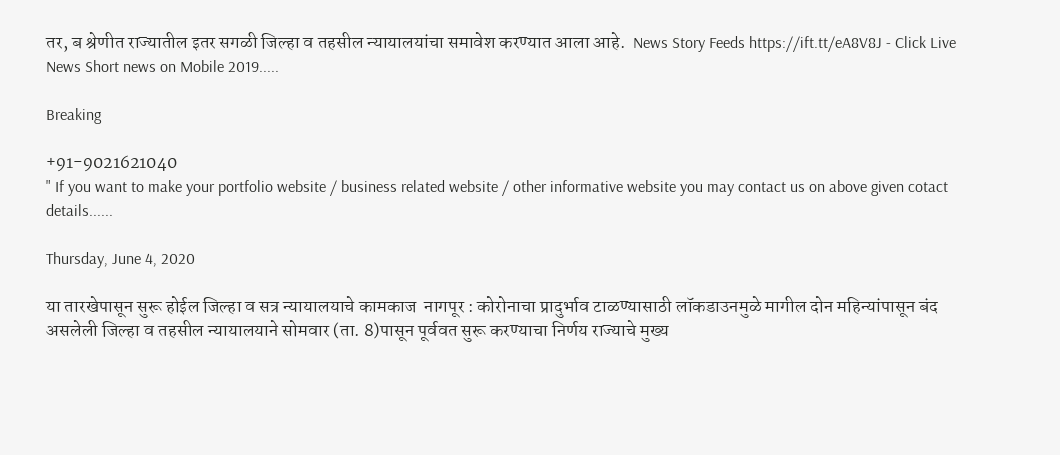तर, ब श्रेणीत राज्यातील इतर सगळी जिल्हा व तहसील न्यायालयांचा समावेश करण्यात आला आहे.  News Story Feeds https://ift.tt/eA8V8J - Click Live News Short news on Mobile 2019.....

Breaking

+91-9021621040
" If you want to make your portfolio website / business related website / other informative website you may contact us on above given cotact details......

Thursday, June 4, 2020

या तारखेपासून सुरू होईल जिल्हा व सत्र न्यायालयाचे कामकाज  नागपूर : कोरोनाचा प्रादुर्भाव टाळण्यासाठी लॉकडाउनमुळे मागील दोन महिन्यांपासून बंद असलेली जिल्हा व तहसील न्यायालयाने सोमवार (ता. 8)पासून पूर्ववत सुरू करण्याचा निर्णय राज्याचे मुख्य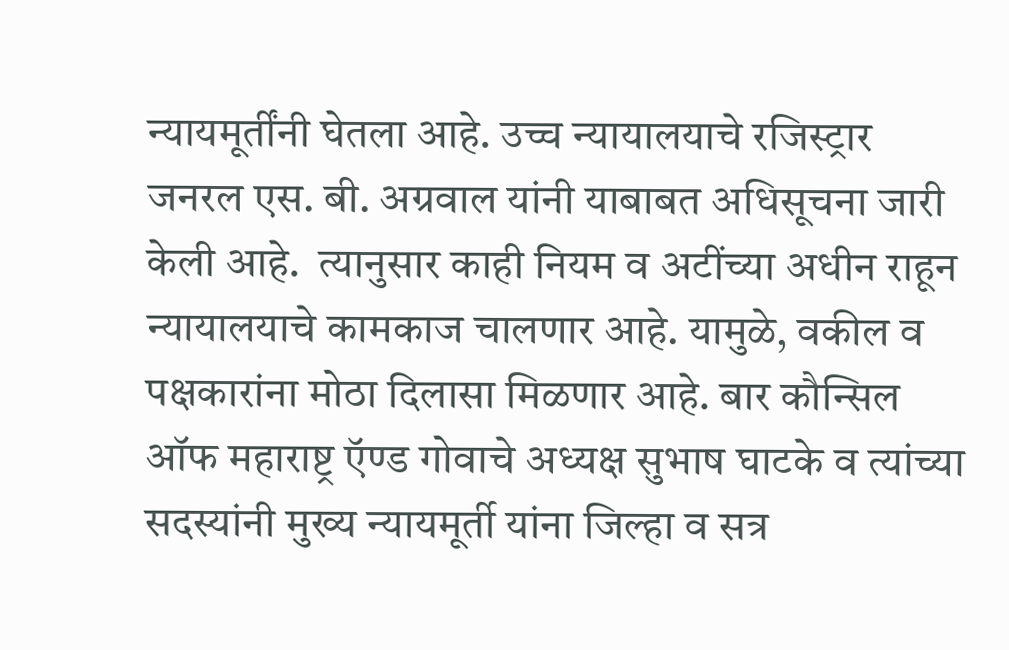न्यायमूर्तींनी घेतला आहे. उच्च न्यायालयाचे रजिस्ट्रार जनरल एस. बी. अग्रवाल यांनी याबाबत अधिसूचना जारी केली आहे.  त्यानुसार काही नियम व अटींच्या अधीन राहून न्यायालयाचे कामकाज चालणार आहे. यामुळे, वकील व पक्षकारांना मोठा दिलासा मिळणार आहे. बार कौन्सिल ऑफ महाराष्ट्र ऍण्ड गोवाचे अध्यक्ष सुभाष घाटके व त्यांच्या सदस्यांनी मुख्य न्यायमूर्ती यांना जिल्हा व सत्र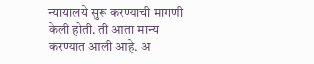न्यायालये सुरू करण्याची मागणी केली होती. ती आता मान्य करण्यात आली आहे. अ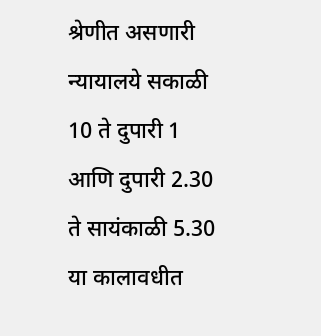श्रेणीत असणारी न्यायालये सकाळी 10 ते दुपारी 1 आणि दुपारी 2.30 ते सायंकाळी 5.30 या कालावधीत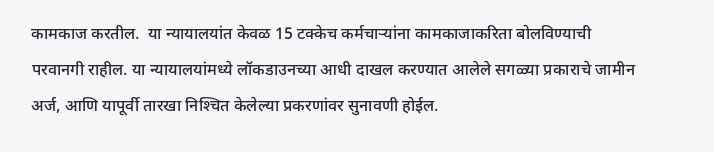कामकाज करतील.  या न्यायालयांत केवळ 15 टक्केच कर्मचाऱ्यांना कामकाजाकरिता बोलविण्याची परवानगी राहील. या न्यायालयांमध्ये लॉकडाउनच्या आधी दाखल करण्यात आलेले सगळ्या प्रकाराचे जामीन अर्ज, आणि यापूर्वी तारखा निश्‍चित केलेल्या प्रकरणांवर सुनावणी होईल.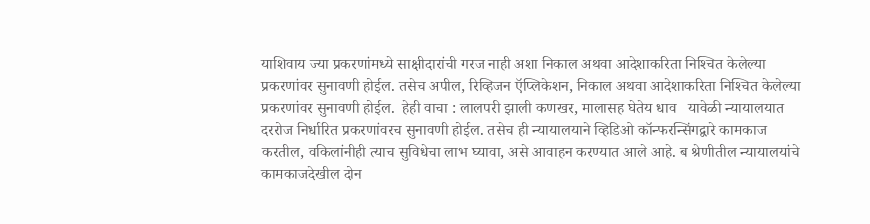याशिवाय ज्या प्रकरणांमध्ये साक्षीदारांची गरज नाही अशा निकाल अथवा आदेशाकरिता निश्‍चित केलेल्या प्रकरणांवर सुनावणी होईल. तसेच अपील, रिव्हिजन ऍप्लिकेशन, निकाल अथवा आदेशाकरिता निश्‍चित केलेल्या प्रकरणांवर सुनावणी होईल.  हेही वाचा : लालपरी झाली कणखर, मालासह घेतेय धाव   यावेळी न्यायालयात दररोज निर्धारित प्रकरणांवरच सुनावणी होईल. तसेच ही न्यायालयाने व्हिडिओ कॉन्फरन्सिंगद्वारे कामकाज करतील, वकिलांनीही त्याच सुविधेचा लाभ घ्यावा, असे आवाहन करण्यात आले आहे. ब श्रेणीतील न्यायालयांचे कामकाजदेखील दोन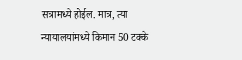सत्रामध्ये होईल. मात्र, त्या न्यायालयांमध्ये किमान 50 टक्के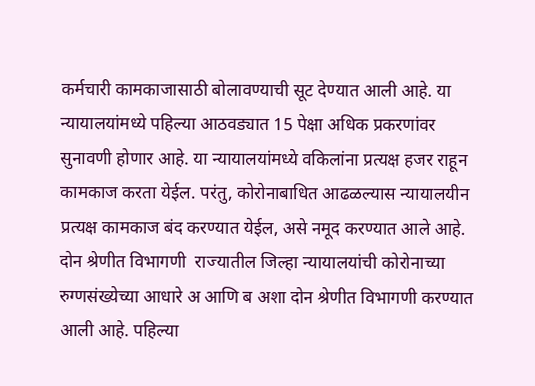कर्मचारी कामकाजासाठी बोलावण्याची सूट देण्यात आली आहे. या न्यायालयांमध्ये पहिल्या आठवड्यात 15 पेक्षा अधिक प्रकरणांवर सुनावणी होणार आहे. या न्यायालयांमध्ये वकिलांना प्रत्यक्ष हजर राहून कामकाज करता येईल. परंतु, कोरोनाबाधित आढळल्यास न्यायालयीन प्रत्यक्ष कामकाज बंद करण्यात येईल, असे नमूद करण्यात आले आहे.    दोन श्रेणीत विभागणी  राज्यातील जिल्हा न्यायालयांची कोरोनाच्या रुग्णसंख्येच्या आधारे अ आणि ब अशा दोन श्रेणीत विभागणी करण्यात आली आहे. पहिल्या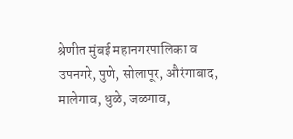श्रेणीत मुंबई महानगरपालिका व उपनगरे, पुणे, सोलापूर, औरंगाबाद, मालेगाव, धुळे, जळगाव,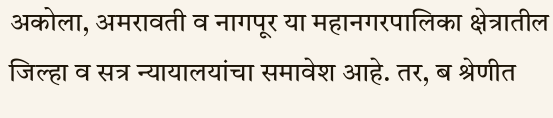अकोला, अमरावती व नागपूर या महानगरपालिका क्षेत्रातील जिल्हा व सत्र न्यायालयांचा समावेश आहे. तर, ब श्रेणीत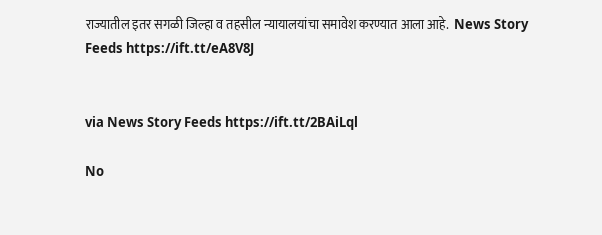राज्यातील इतर सगळी जिल्हा व तहसील न्यायालयांचा समावेश करण्यात आला आहे.  News Story Feeds https://ift.tt/eA8V8J


via News Story Feeds https://ift.tt/2BAiLql

No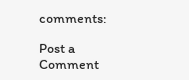comments:

Post a Comment